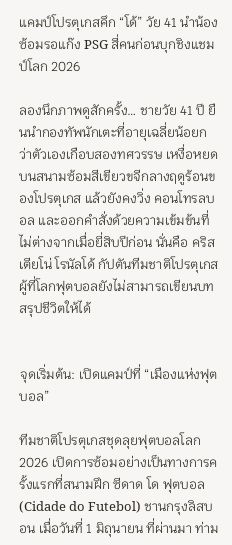แคมป์โปรตุเกสคึก “โด้” วัย 41 นำน้องซ้อมรอแก๊ง PSG สี่คนก่อนบุกชิงแชมป์โลก 2026

ลองนึกภาพดูสักครั้ง… ชายวัย 41 ปี ยืนนำกองทัพนักเตะที่อายุเฉลี่ยน้อยกว่าตัวเองเกือบสองทศวรรษ เหงื่อหยดบนสนามซ้อมสีเขียวขจีกลางฤดูร้อนของโปรตุเกส แล้วยังคงวิ่ง คอนโทรลบอล และออกคำสั่งด้วยความเข้มข้นที่ไม่ต่างจากเมื่อยี่สิบปีก่อน นั่นคือ คริสเตียโน่ โรนัลโด้ กัปตันทีมชาติโปรตุเกส ผู้ที่โลกฟุตบอลยังไม่สามารถเขียนบทสรุปชีวิตให้ได้


จุดเริ่มต้น: เปิดแคมป์ที่ “เมืองแห่งฟุตบอล”

ทีมชาติโปรตุเกสชุดลุยฟุตบอลโลก 2026 เปิดการซ้อมอย่างเป็นทางการครั้งแรกที่สนามฝึก ซีดาด โด ฟุตบอล (Cidade do Futebol) ชานกรุงลิสบอน เมื่อวันที่ 1 มิถุนายน ที่ผ่านมา ท่าม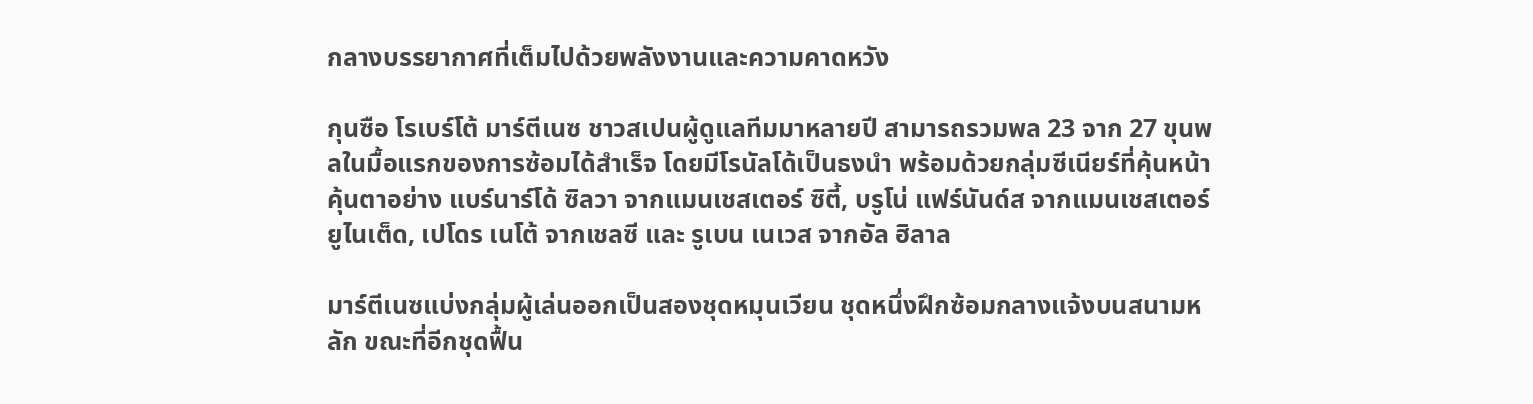กลางบรรยากาศที่เต็มไปด้วยพลังงานและความคาดหวัง

กุนซือ โรเบร์โต้ มาร์ตีเนซ ชาวสเปนผู้ดูแลทีมมาหลายปี สามารถรวมพล 23 จาก 27 ขุนพลในมื้อแรกของการซ้อมได้สำเร็จ โดยมีโรนัลโด้เป็นธงนำ พร้อมด้วยกลุ่มซีเนียร์ที่คุ้นหน้าคุ้นตาอย่าง แบร์นาร์โด้ ซิลวา จากแมนเชสเตอร์ ซิตี้, บรูโน่ แฟร์นันด์ส จากแมนเชสเตอร์ ยูไนเต็ด, เปโดร เนโต้ จากเชลซี และ รูเบน เนเวส จากอัล ฮิลาล

มาร์ตีเนซแบ่งกลุ่มผู้เล่นออกเป็นสองชุดหมุนเวียน ชุดหนึ่งฝึกซ้อมกลางแจ้งบนสนามหลัก ขณะที่อีกชุดฟื้น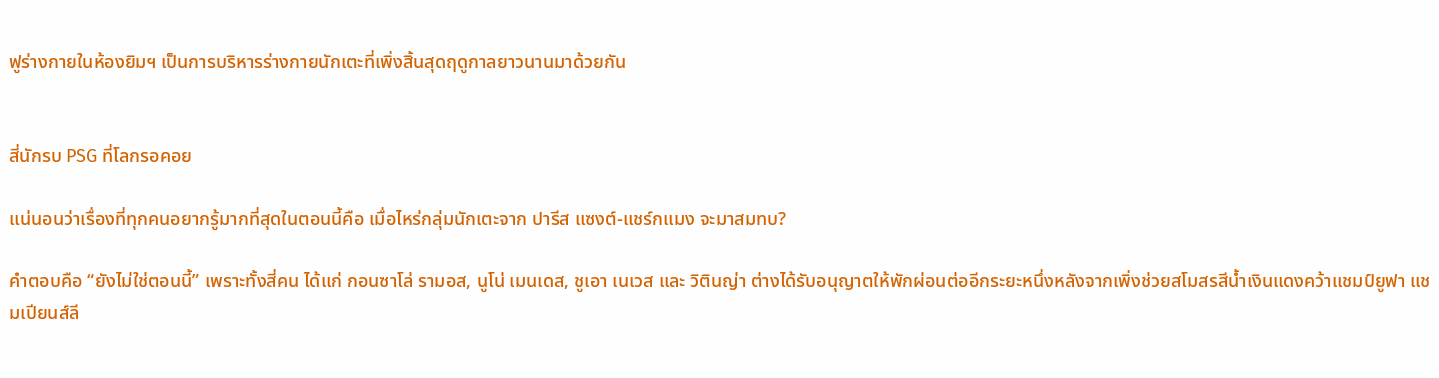ฟูร่างกายในห้องยิมฯ เป็นการบริหารร่างกายนักเตะที่เพิ่งสิ้นสุดฤดูกาลยาวนานมาด้วยกัน


สี่นักรบ PSG ที่โลกรอคอย

แน่นอนว่าเรื่องที่ทุกคนอยากรู้มากที่สุดในตอนนี้คือ เมื่อไหร่กลุ่มนักเตะจาก ปารีส แซงต์-แชร์กแมง จะมาสมทบ?

คำตอบคือ “ยังไม่ใช่ตอนนี้” เพราะทั้งสี่คน ได้แก่ กอนซาโล่ รามอส, นูโน่ เมนเดส, ชูเอา เนเวส และ วิตินญ่า ต่างได้รับอนุญาตให้พักผ่อนต่ออีกระยะหนึ่งหลังจากเพิ่งช่วยสโมสรสีน้ำเงินแดงคว้าแชมป์ยูฟา แชมเปียนส์ลี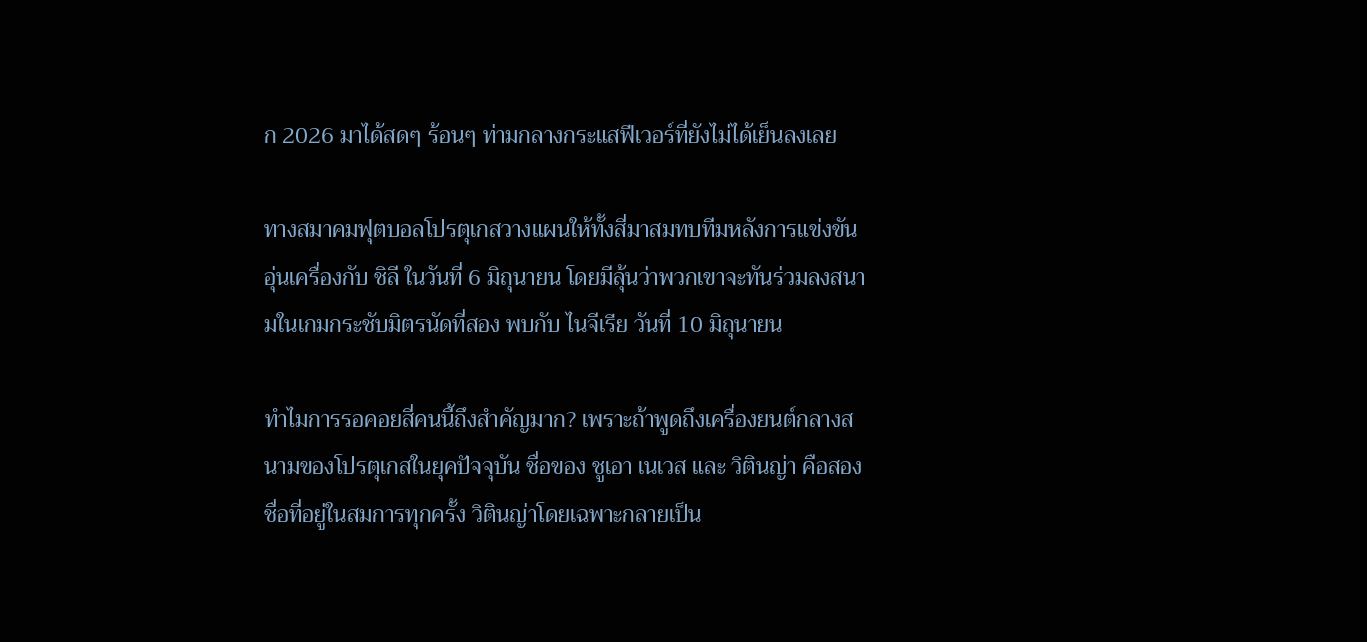ก 2026 มาได้สดๆ ร้อนๆ ท่ามกลางกระแสฟีเวอร์ที่ยังไม่ได้เย็นลงเลย

ทางสมาคมฟุตบอลโปรตุเกสวางแผนให้ทั้งสี่มาสมทบทีมหลังการแข่งขันอุ่นเครื่องกับ ชิลี ในวันที่ 6 มิถุนายน โดยมีลุ้นว่าพวกเขาจะทันร่วมลงสนามในเกมกระชับมิตรนัดที่สอง พบกับ ไนจีเรีย วันที่ 10 มิถุนายน

ทำไมการรอคอยสี่คนนี้ถึงสำคัญมาก? เพราะถ้าพูดถึงเครื่องยนต์กลางสนามของโปรตุเกสในยุคปัจจุบัน ชื่อของ ชูเอา เนเวส และ วิตินญ่า คือสองชื่อที่อยู่ในสมการทุกครั้ง วิตินญ่าโดยเฉพาะกลายเป็น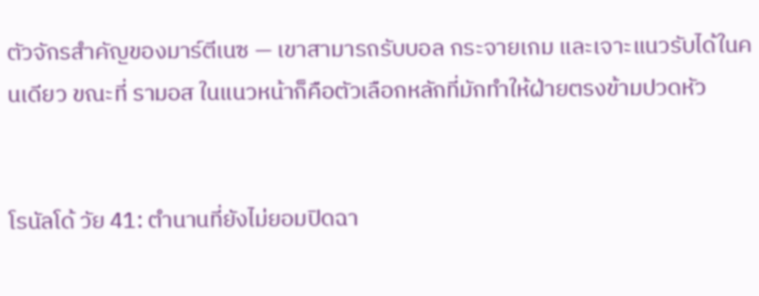ตัวจักรสำคัญของมาร์ตีเนซ — เขาสามารถรับบอล กระจายเกม และเจาะแนวรับได้ในคนเดียว ขณะที่ รามอส ในแนวหน้าก็คือตัวเลือกหลักที่มักทำให้ฝ่ายตรงข้ามปวดหัว


โรนัลโด้ วัย 41: ตำนานที่ยังไม่ยอมปิดฉา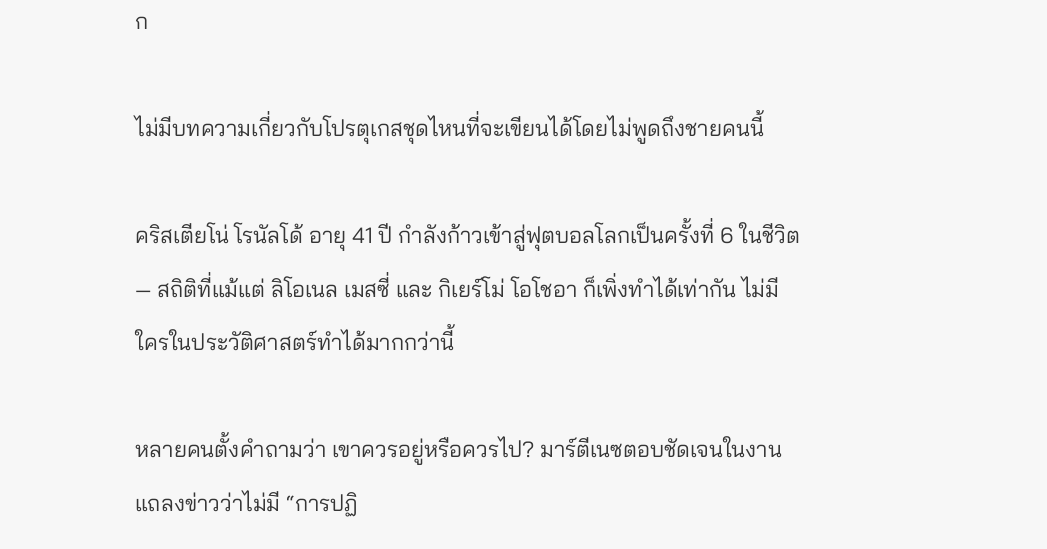ก

ไม่มีบทความเกี่ยวกับโปรตุเกสชุดไหนที่จะเขียนได้โดยไม่พูดถึงชายคนนี้

คริสเตียโน่ โรนัลโด้ อายุ 41 ปี กำลังก้าวเข้าสู่ฟุตบอลโลกเป็นครั้งที่ 6 ในชีวิต — สถิติที่แม้แต่ ลิโอเนล เมสซี่ และ กิเยร์โม่ โอโชอา ก็เพิ่งทำได้เท่ากัน ไม่มีใครในประวัติศาสตร์ทำได้มากกว่านี้

หลายคนตั้งคำถามว่า เขาควรอยู่หรือควรไป? มาร์ตีเนซตอบชัดเจนในงานแถลงข่าวว่าไม่มี “การปฏิ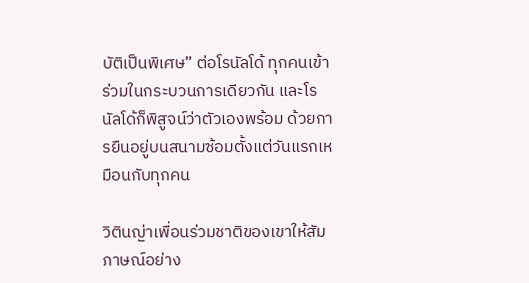บัติเป็นพิเศษ” ต่อโรนัลโด้ ทุกคนเข้าร่วมในกระบวนการเดียวกัน และโรนัลโด้ก็พิสูจน์ว่าตัวเองพร้อม ด้วยการยืนอยู่บนสนามซ้อมตั้งแต่วันแรกเหมือนกับทุกคน

วิตินญ่าเพื่อนร่วมชาติของเขาให้สัมภาษณ์อย่าง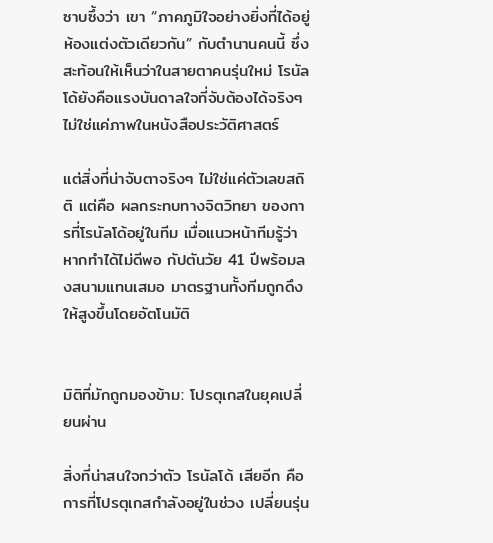ซาบซึ้งว่า เขา “ภาคภูมิใจอย่างยิ่งที่ได้อยู่ห้องแต่งตัวเดียวกัน” กับตำนานคนนี้ ซึ่งสะท้อนให้เห็นว่าในสายตาคนรุ่นใหม่ โรนัลโด้ยังคือแรงบันดาลใจที่จับต้องได้จริงๆ ไม่ใช่แค่ภาพในหนังสือประวัติศาสตร์

แต่สิ่งที่น่าจับตาจริงๆ ไม่ใช่แค่ตัวเลขสถิติ แต่คือ ผลกระทบทางจิตวิทยา ของการที่โรนัลโด้อยู่ในทีม เมื่อแนวหน้าทีมรู้ว่าหากทำได้ไม่ดีพอ กัปตันวัย 41 ปีพร้อมลงสนามแทนเสมอ มาตรฐานทั้งทีมถูกดึงให้สูงขึ้นโดยอัตโนมัติ


มิติที่มักถูกมองข้าม: โปรตุเกสในยุคเปลี่ยนผ่าน

สิ่งที่น่าสนใจกว่าตัว โรนัลโด้ เสียอีก คือการที่โปรตุเกสกำลังอยู่ในช่วง เปลี่ยนรุ่น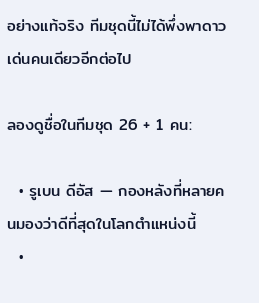อย่างแท้จริง ทีมชุดนี้ไม่ได้พึ่งพาดาวเด่นคนเดียวอีกต่อไป

ลองดูชื่อในทีมชุด 26 + 1 คน:

  • รูเบน ดีอัส — กองหลังที่หลายคนมองว่าดีที่สุดในโลกตำแหน่งนี้
  •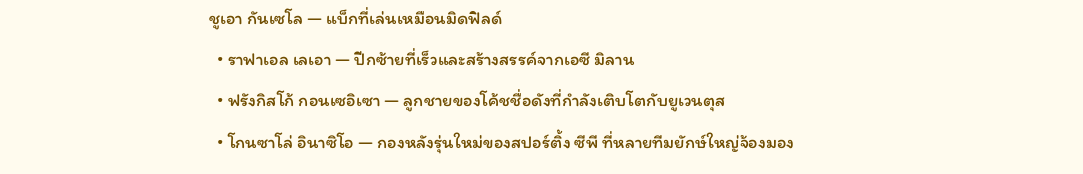ชูเอา กันเซโล — แบ็กที่เล่นเหมือนมิดฟิลด์
  • ราฟาเอล เลเอา — ปีกซ้ายที่เร็วและสร้างสรรค์จากเอซี มิลาน
  • ฟรังกิสโก้ กอนเซอิเซา — ลูกชายของโค้ชชื่อดังที่กำลังเติบโตกับยูเวนตุส
  • โกนซาโล่ อินาซิโอ — กองหลังรุ่นใหม่ของสปอร์ติ้ง ซีพี ที่หลายทีมยักษ์ใหญ่จ้องมอง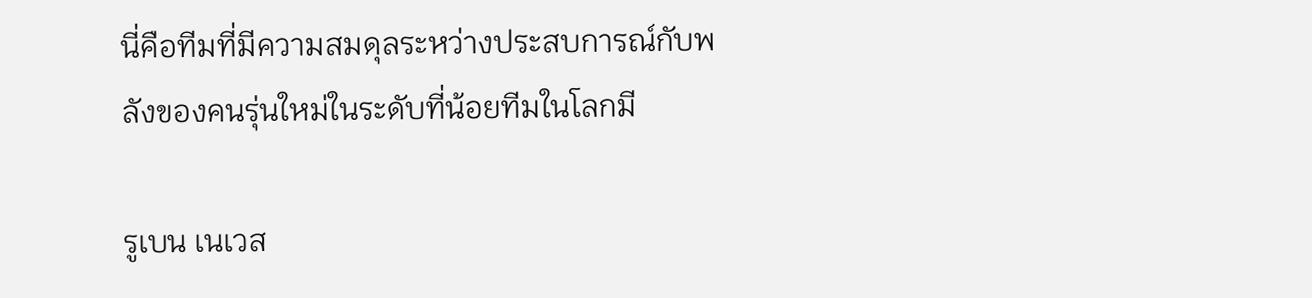นี่คือทีมที่มีความสมดุลระหว่างประสบการณ์กับพลังของคนรุ่นใหม่ในระดับที่น้อยทีมในโลกมี

รูเบน เนเวส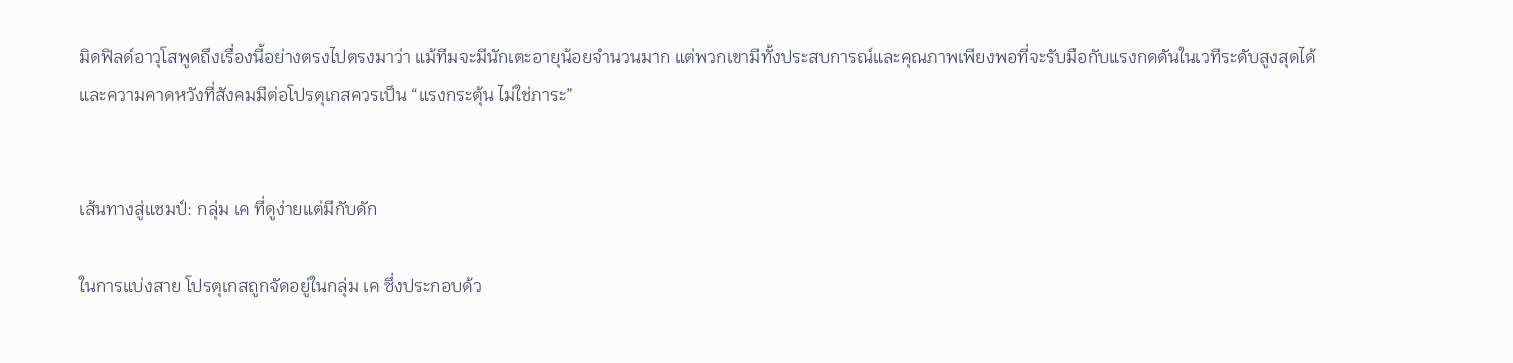มิดฟิลด์อาวุโสพูดถึงเรื่องนี้อย่างตรงไปตรงมาว่า แม้ทีมจะมีนักเตะอายุน้อยจำนวนมาก แต่พวกเขามีทั้งประสบการณ์และคุณภาพเพียงพอที่จะรับมือกับแรงกดดันในเวทีระดับสูงสุดได้ และความคาดหวังที่สังคมมีต่อโปรตุเกสควรเป็น “แรงกระตุ้น ไม่ใช่ภาระ”


เส้นทางสู่แชมป์: กลุ่ม เค ที่ดูง่ายแต่มีกับดัก

ในการแบ่งสาย โปรตุเกสถูกจัดอยู่ในกลุ่ม เค ซึ่งประกอบด้ว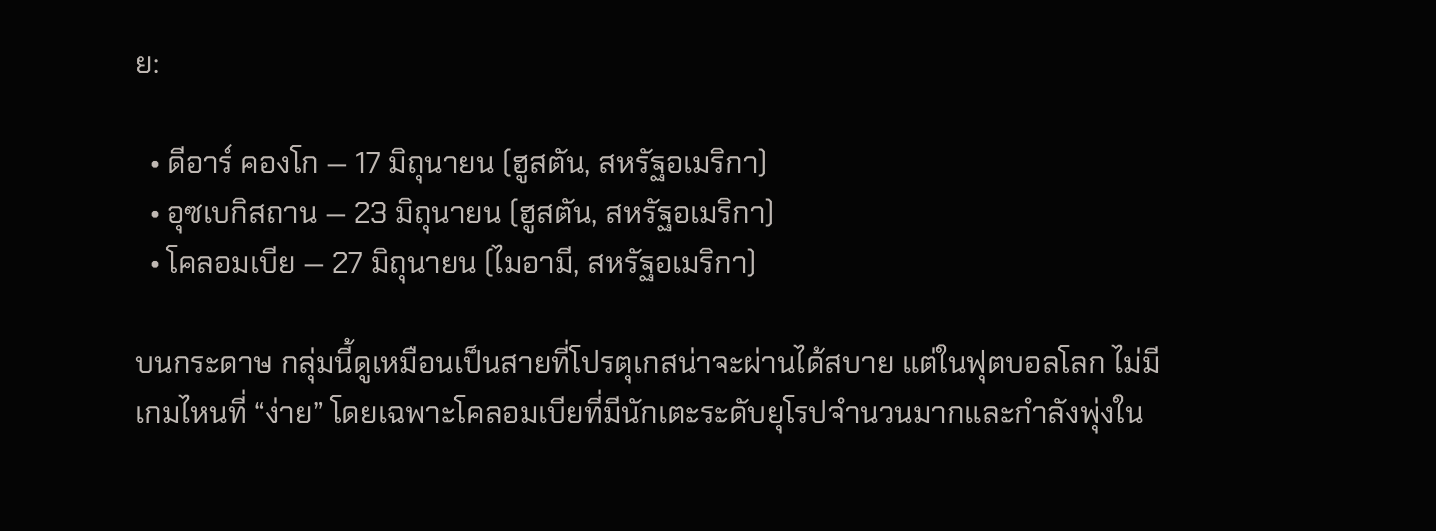ย:

  • ดีอาร์ คองโก — 17 มิถุนายน (ฮูสตัน, สหรัฐอเมริกา)
  • อุซเบกิสถาน — 23 มิถุนายน (ฮูสตัน, สหรัฐอเมริกา)
  • โคลอมเบีย — 27 มิถุนายน (ไมอามี, สหรัฐอเมริกา)

บนกระดาษ กลุ่มนี้ดูเหมือนเป็นสายที่โปรตุเกสน่าจะผ่านได้สบาย แต่ในฟุตบอลโลก ไม่มีเกมไหนที่ “ง่าย” โดยเฉพาะโคลอมเบียที่มีนักเตะระดับยุโรปจำนวนมากและกำลังพุ่งใน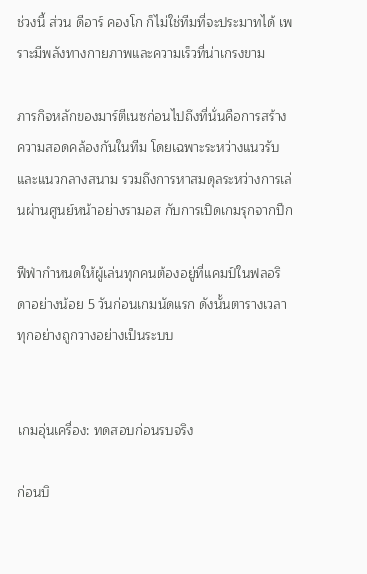ช่วงนี้ ส่วน ดีอาร์ คองโก ก็ไม่ใช่ทีมที่จะประมาทได้ เพราะมีพลังทางกายภาพและความเร็วที่น่าเกรงขาม

ภารกิจหลักของมาร์ตีเนซก่อนไปถึงที่นั่นคือการสร้างความสอดคล้องกันในทีม โดยเฉพาะระหว่างแนวรับและแนวกลางสนาม รวมถึงการหาสมดุลระหว่างการเล่นผ่านศูนย์หน้าอย่างรามอส กับการเปิดเกมรุกจากปีก

ฟีฟ่ากำหนดให้ผู้เล่นทุกคนต้องอยู่ที่แคมป์ในฟลอริดาอย่างน้อย 5 วันก่อนเกมนัดแรก ดังนั้นตารางเวลาทุกอย่างถูกวางอย่างเป็นระบบ


เกมอุ่นเครื่อง: ทดสอบก่อนรบจริง

ก่อนบิ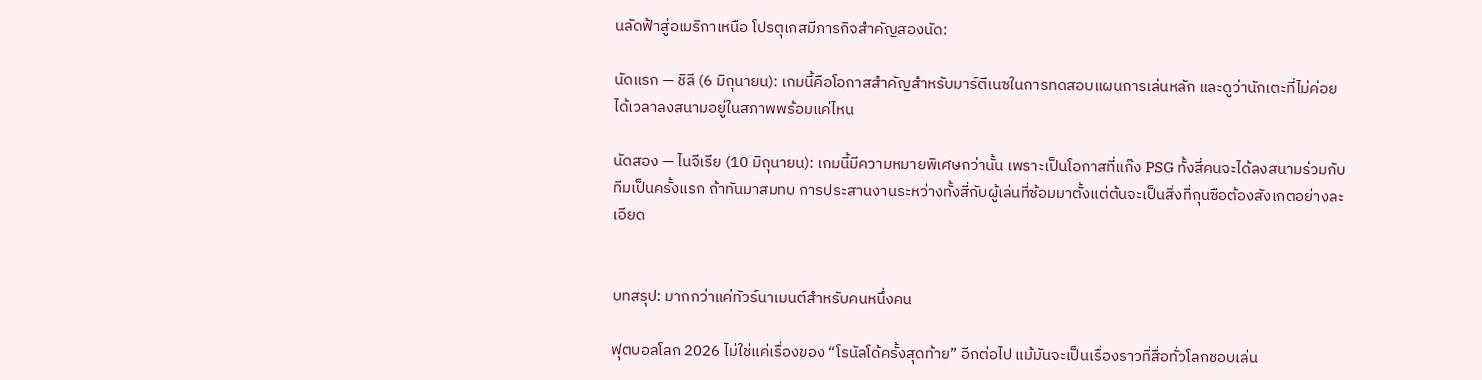นลัดฟ้าสู่อเมริกาเหนือ โปรตุเกสมีภารกิจสำคัญสองนัด:

นัดแรก — ชิลี (6 มิถุนายน): เกมนี้คือโอกาสสำคัญสำหรับมาร์ตีเนซในการทดสอบแผนการเล่นหลัก และดูว่านักเตะที่ไม่ค่อยได้เวลาลงสนามอยู่ในสภาพพร้อมแค่ไหน

นัดสอง — ไนจีเรีย (10 มิถุนายน): เกมนี้มีความหมายพิเศษกว่านั้น เพราะเป็นโอกาสที่แก๊ง PSG ทั้งสี่คนจะได้ลงสนามร่วมกับทีมเป็นครั้งแรก ถ้าทันมาสมทบ การประสานงานระหว่างทั้งสี่กับผู้เล่นที่ซ้อมมาตั้งแต่ต้นจะเป็นสิ่งที่กุนซือต้องสังเกตอย่างละเอียด


บทสรุป: มากกว่าแค่ทัวร์นาเมนต์สำหรับคนหนึ่งคน

ฟุตบอลโลก 2026 ไม่ใช่แค่เรื่องของ “โรนัลโด้ครั้งสุดท้าย” อีกต่อไป แม้มันจะเป็นเรื่องราวที่สื่อทั่วโลกชอบเล่น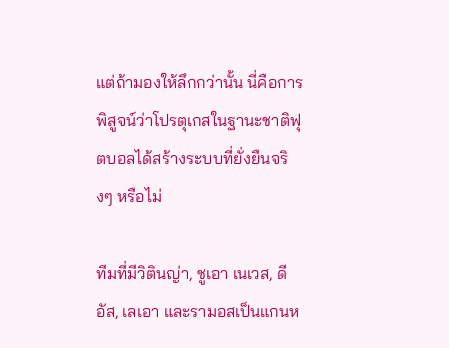แต่ถ้ามองให้ลึกกว่านั้น นี่คือการพิสูจน์ว่าโปรตุเกสในฐานะชาติฟุตบอลได้สร้างระบบที่ยั่งยืนจริงๆ หรือไม่

ทีมที่มีวิตินญ่า, ชูเอา เนเวส, ดีอัส, เลเอา และรามอสเป็นแกนห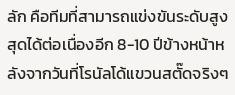ลัก คือทีมที่สามารถแข่งขันระดับสูงสุดได้ต่อเนื่องอีก 8-10 ปีข้างหน้าหลังจากวันที่โรนัลโด้แขวนสตั๊ดจริงๆ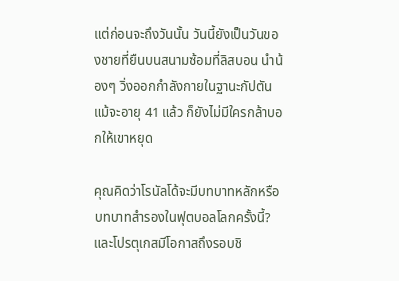แต่ก่อนจะถึงวันนั้น วันนี้ยังเป็นวันของชายที่ยืนบนสนามซ้อมที่ลิสบอน นำน้องๆ วิ่งออกกำลังกายในฐานะกัปตัน แม้จะอายุ 41 แล้ว ก็ยังไม่มีใครกล้าบอกให้เขาหยุด

คุณคิดว่าโรนัลโด้จะมีบทบาทหลักหรือบทบาทสำรองในฟุตบอลโลกครั้งนี้? และโปรตุเกสมีโอกาสถึงรอบชิ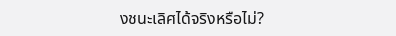งชนะเลิศได้จริงหรือไม่?